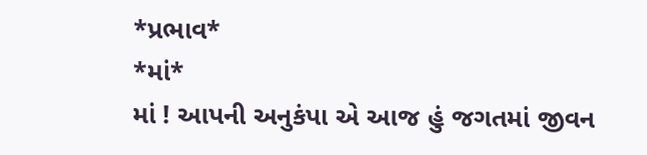*પ્રભાવ*
*માં*
માં ! આપની અનુકંપા એ આજ હું જગતમાં જીવન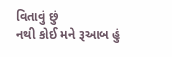વિતાવું છું
નથી કોઈ મને રૂઆબ હું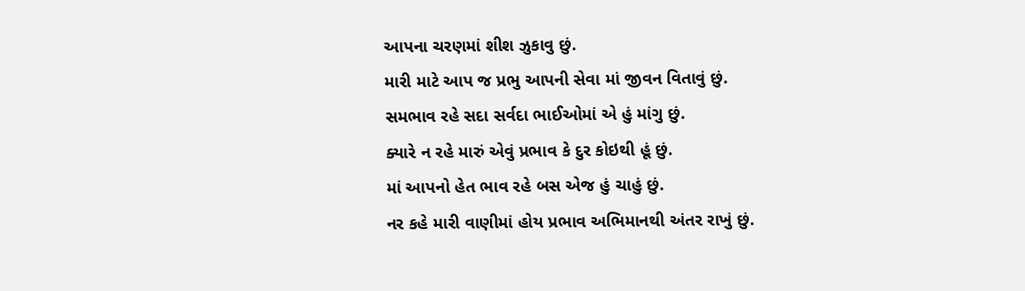આપના ચરણમાં શીશ ઝુકાવુ છું.
મારી માટે આપ જ પ્રભુ આપની સેવા માં જીવન વિતાવું છું.
સમભાવ રહે સદા સર્વદા ભાઈઓમાં એ હું માંગુ છું.
ક્યારે ન રહે મારું એવું પ્રભાવ કે દુર કોઇથી હૂં છું.
માં આપનો હેત ભાવ રહે બસ એજ હું ચાહું છું.
નર કહે મારી વાણીમાં હોય પ્રભાવ અભિમાનથી અંતર રાખું છું.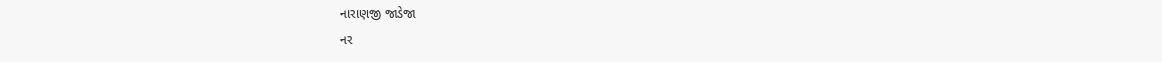નારાણજી જાડેજા
નર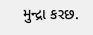મુન્દ્રા કરછ.